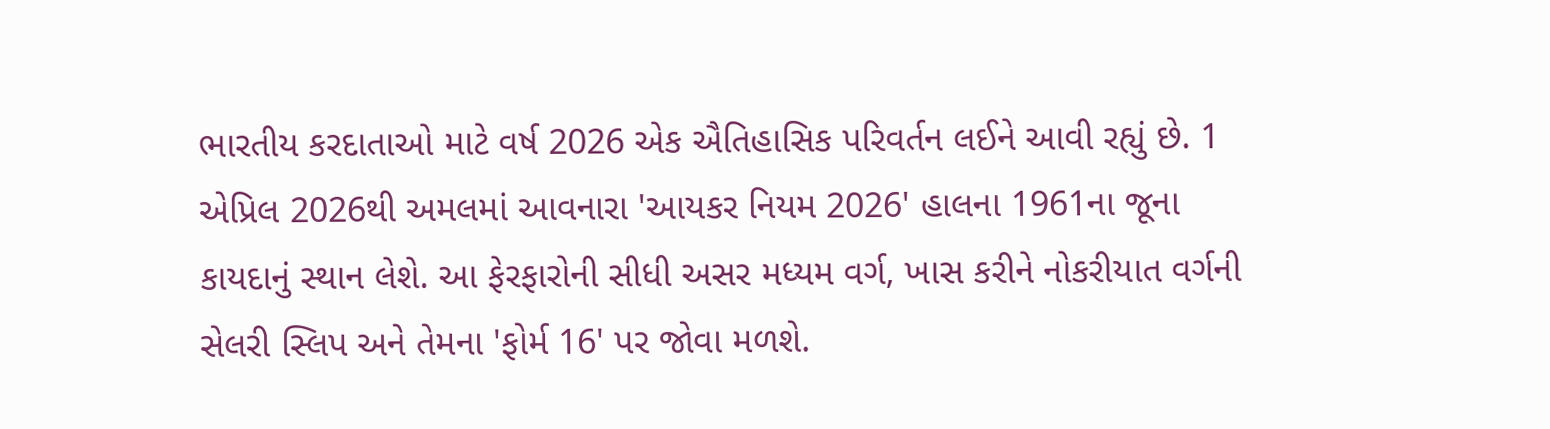ભારતીય કરદાતાઓ માટે વર્ષ 2026 એક ઐતિહાસિક પરિવર્તન લઈને આવી રહ્યું છે. 1 એપ્રિલ 2026થી અમલમાં આવનારા 'આયકર નિયમ 2026' હાલના 1961ના જૂના કાયદાનું સ્થાન લેશે. આ ફેરફારોની સીધી અસર મધ્યમ વર્ગ, ખાસ કરીને નોકરીયાત વર્ગની સેલરી સ્લિપ અને તેમના 'ફોર્મ 16' પર જોવા મળશે.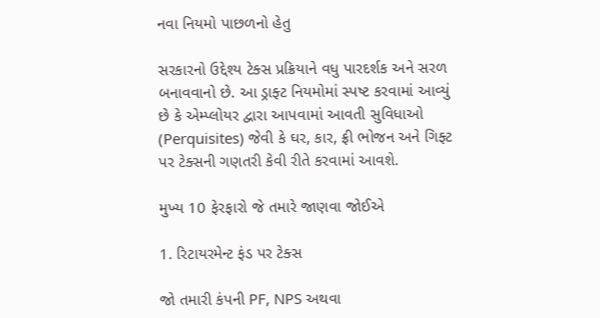નવા નિયમો પાછળનો હેતુ

સરકારનો ઉદ્દેશ્ય ટેક્સ પ્રક્રિયાને વધુ પારદર્શક અને સરળ બનાવવાનો છે. આ ડ્રાફ્ટ નિયમોમાં સ્પષ્ટ કરવામાં આવ્યું છે કે એમ્પ્લોયર દ્વારા આપવામાં આવતી સુવિધાઓ (Perquisites) જેવી કે ઘર, કાર, ફ્રી ભોજન અને ગિફ્ટ પર ટેક્સની ગણતરી કેવી રીતે કરવામાં આવશે.

મુખ્ય 10 ફેરફારો જે તમારે જાણવા જોઈએ

1. રિટાયરમેન્ટ ફંડ પર ટેક્સ

જો તમારી કંપની PF, NPS અથવા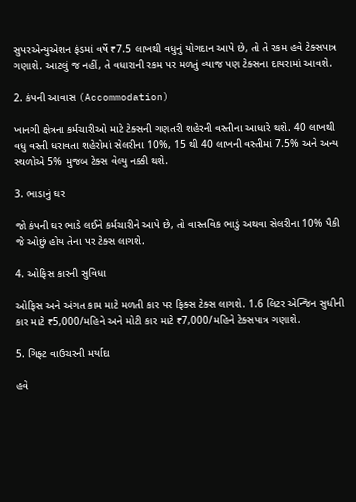સુપરએન્યુએશન ફંડમાં વર્ષે ₹7.5 લાખથી વધુનું યોગદાન આપે છે, તો તે રકમ હવે ટેક્સપાત્ર ગણાશે. આટલું જ નહીં, તે વધારાની રકમ પર મળતું વ્યાજ પણ ટેક્સના દાયરામાં આવશે.

2. કંપની આવાસ (Accommodation)

ખાનગી ક્ષેત્રના કર્મચારીઓ માટે ટેક્સની ગણતરી શહેરની વસ્તીના આધારે થશે. 40 લાખથી વધુ વસ્તી ધરાવતા શહેરોમાં સેલરીના 10%, 15 થી 40 લાખની વસ્તીમાં 7.5% અને અન્ય સ્થળોએ 5% મુજબ ટેક્સ વેલ્યુ નક્કી થશે.

3. ભાડાનું ઘર

જો કંપની ઘર ભાડે લઈને કર્મચારીને આપે છે, તો વાસ્તવિક ભાડું અથવા સેલરીના 10% પૈકી જે ઓછું હોય તેના પર ટેક્સ લાગશે.

4. ઓફિસ કારની સુવિધા

ઓફિસ અને અંગત કામ માટે મળતી કાર પર ફિક્સ ટેક્સ લાગશે. 1.6 લિટર એન્જિન સુધીની કાર માટે ₹5,000/મહિને અને મોટી કાર માટે ₹7,000/મહિને ટેક્સપાત્ર ગણાશે.

5. ગિફ્ટ વાઉચરની મર્યાદા

હવે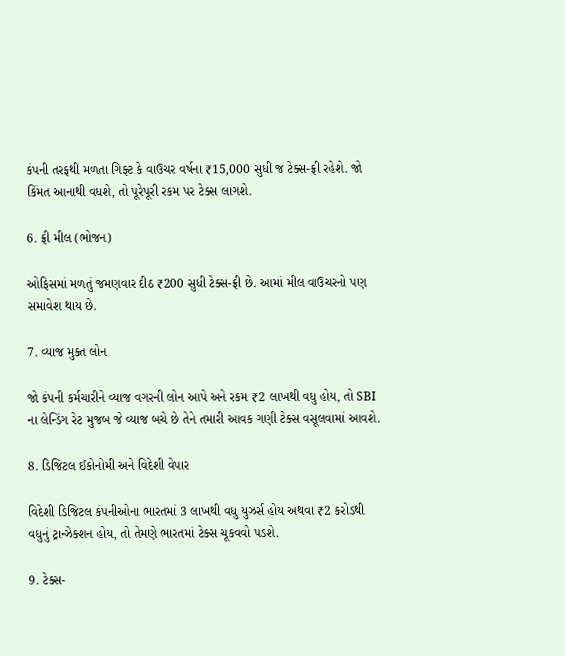કંપની તરફથી મળતા ગિફ્ટ કે વાઉચર વર્ષના ₹15,000 સુધી જ ટેક્સ-ફ્રી રહેશે. જો કિંમત આનાથી વધશે, તો પૂરેપૂરી રકમ પર ટેક્સ લાગશે.

6. ફ્રી મીલ (ભોજન)

ઓફિસમાં મળતું જમણવાર દીઠ ₹200 સુધી ટેક્સ-ફ્રી છે. આમાં મીલ વાઉચરનો પણ સમાવેશ થાય છે.

7. વ્યાજ મુક્ત લોન

જો કંપની કર્મચારીને વ્યાજ વગરની લોન આપે અને રકમ ₹2 લાખથી વધુ હોય, તો SBI ના લેન્ડિંગ રેટ મુજબ જે વ્યાજ બચે છે તેને તમારી આવક ગણી ટેક્સ વસૂલવામાં આવશે.

8. ડિજિટલ ઈકોનોમી અને વિદેશી વેપાર

વિદેશી ડિજિટલ કંપનીઓના ભારતમાં 3 લાખથી વધુ યુઝર્સ હોય અથવા ₹2 કરોડથી વધુનું ટ્રાન્ઝેક્શન હોય, તો તેમણે ભારતમાં ટેક્સ ચૂકવવો પડશે.

9. ટેક્સ-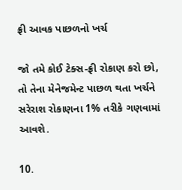ફ્રી આવક પાછળનો ખર્ચ

જો તમે કોઈ ટેક્સ-ફ્રી રોકાણ કરો છો, તો તેના મેનેજમેન્ટ પાછળ થતા ખર્ચને સરેરાશ રોકાણના 1% તરીકે ગણવામાં આવશે.

10.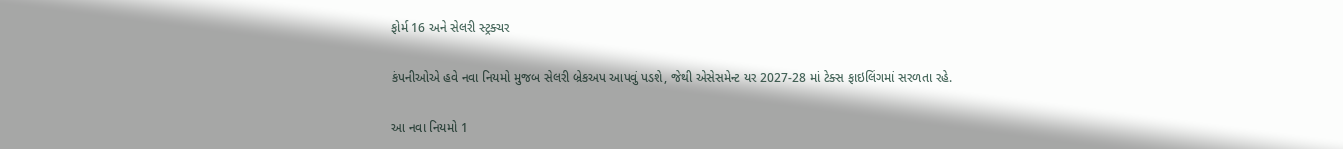ફોર્મ 16 અને સેલરી સ્ટ્રક્ચર

કંપનીઓએ હવે નવા નિયમો મુજબ સેલરી બ્રેકઅપ આપવું પડશે, જેથી એસેસમેન્ટ યર 2027-28 માં ટેક્સ ફાઇલિંગમાં સરળતા રહે.

આ નવા નિયમો 1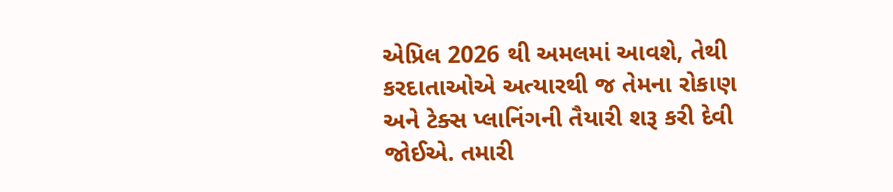એપ્રિલ 2026 થી અમલમાં આવશે, તેથી કરદાતાઓએ અત્યારથી જ તેમના રોકાણ અને ટેક્સ પ્લાનિંગની તૈયારી શરૂ કરી દેવી જોઈએ. તમારી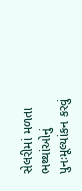સેલરીમાં મળતા ભથ્થાંઓનું પુનઃમૂલ્યાંકન કરવું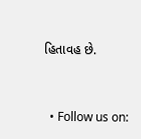હિતાવહ છે.


  • Follow us on: